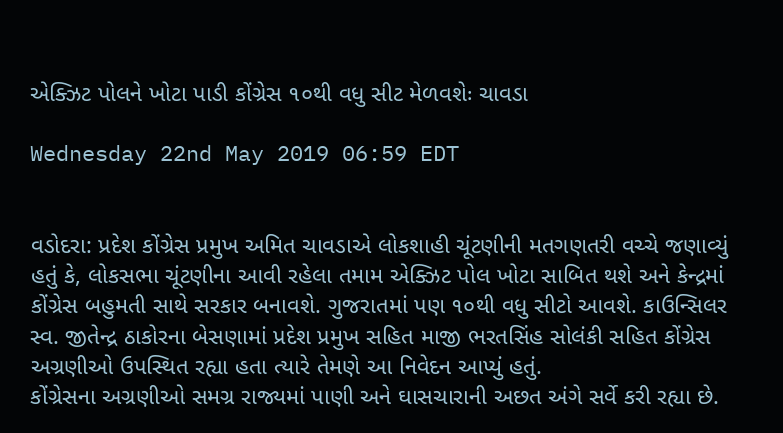એક્ઝિટ પોલને ખોટા પાડી કોંગ્રેસ ૧૦થી વધુ સીટ મેળવશેઃ ચાવડા

Wednesday 22nd May 2019 06:59 EDT


વડોદરા: પ્રદેશ કોંગ્રેસ પ્રમુખ અમિત ચાવડાએ લોકશાહી ચૂંટણીની મતગણતરી વચ્ચે જણાવ્યું હતું કે, લોકસભા ચૂંટણીના આવી રહેલા તમામ એક્ઝિટ પોલ ખોટા સાબિત થશે અને કેન્દ્રમાં કોંગ્રેસ બહુમતી સાથે સરકાર બનાવશે. ગુજરાતમાં પણ ૧૦થી વધુ સીટો આવશે. કાઉન્સિલર સ્વ. જીતેન્દ્ર ઠાકોરના બેસણામાં પ્રદેશ પ્રમુખ સહિત માજી ભરતસિંહ સોલંકી સહિત કોંગ્રેસ અગ્રણીઓ ઉપસ્થિત રહ્યા હતા ત્યારે તેમણે આ નિવેદન આપ્યું હતું.
કોંગ્રેસના અગ્રણીઓ સમગ્ર રાજ્યમાં પાણી અને ઘાસચારાની અછત અંગે સર્વે કરી રહ્યા છે.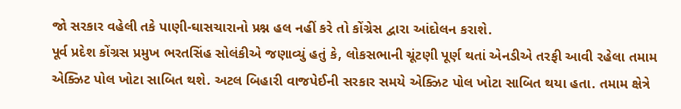જો સરકાર વહેલી તકે પાણી-ઘાસચારાનો પ્રશ્ન હલ નહીં કરે તો કોંગ્રેસ દ્વારા આંદોલન કરાશે.
પૂર્વ પ્રદેશ કોંગ્રસ પ્રમુખ ભરતસિંહ સોલંકીએ જણાવ્યું હતું કે, લોકસભાની ચૂંટણી પૂર્ણ થતાં એનડીએ તરફી આવી રહેલા તમામ એક્ઝિટ પોલ ખોટા સાબિત થશે. અટલ બિહારી વાજપેઈની સરકાર સમયે એક્ઝિટ પોલ ખોટા સાબિત થયા હતા. તમામ ક્ષેત્રે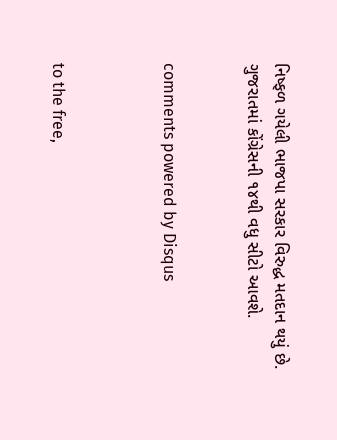નિષ્ફળ ગયેલી ભાજપા સરકાર વિરુદ્ધ મતદાન થયું છે. ગુજરાતમાં કોંગ્રેસની ૧૪થી વધુ સીટો આવશે.


comments powered by Disqus



to the free,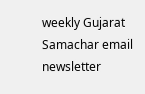weekly Gujarat Samachar email newsletter